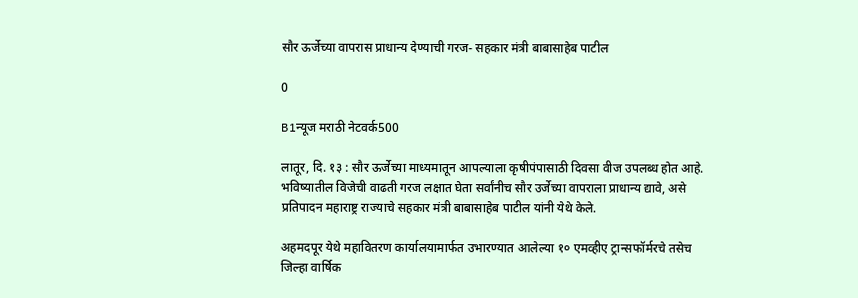सौर ऊर्जेच्या वापरास प्राधान्य देण्याची गरज- सहकार मंत्री बाबासाहेब पाटील

0

B1न्यूज मराठी नेटवर्क500

लातूर, दि. १३ : सौर ऊर्जेच्या माध्यमातून आपल्याला कृषीपंपासाठी दिवसा वीज उपलब्ध होत आहे. भविष्यातील विजेची वाढती गरज लक्षात घेता सर्वांनीच सौर उर्जेच्या वापराला प्राधान्य द्यावे, असे प्रतिपादन महाराष्ट्र राज्याचे सहकार मंत्री बाबासाहेब पाटील यांनी येथे केले.

अहमदपूर येथे महावितरण कार्यालयामार्फत उभारण्यात आलेल्या १० एमव्हीए ट्रान्सफॉर्मरचे तसेच जिल्हा वार्षिक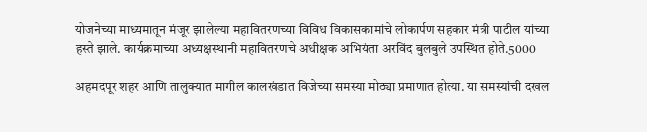योजनेच्या माध्यमातून मंजूर झालेल्या महावितरणच्या विविध विकासकामांचे लोकार्पण सहकार मंत्री पाटील यांच्या हस्ते झाले. कार्यक्रमाच्या अध्यक्षस्थानी महावितरणचे अधीक्षक अभियंता अरविंद बुलबुले उपस्थित होते.5000

अहमदपूर शहर आणि तालुक्यात मागील कालखंडात विजेच्या समस्या मोठ्या प्रमाणात होत्या. या समस्यांची दखल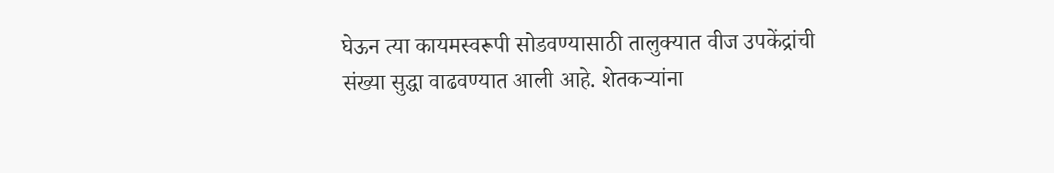घेऊन त्या कायमस्वरूपी सोडवण्यासाठी तालुक्यात वीज उपकेंद्रांची संख्या सुद्धा वाढवण्यात आली आहे. शेतकऱ्यांना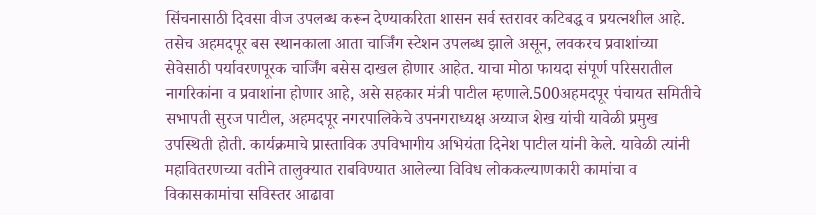सिंचनासाठी दिवसा वीज उपलब्ध करून देण्याकरिता शासन सर्व स्तरावर कटिबद्ध व प्रयत्नशील आहे. तसेच अहमदपूर बस स्थानकाला आता चार्जिंग स्टेशन उपलब्ध झाले असून, लवकरच प्रवाशांच्या सेवेसाठी पर्यावरणपूरक चार्जिंग बसेस दाखल होणार आहेत. याचा मोठा फायदा संपूर्ण परिसरातील नागरिकांना व प्रवाशांना होणार आहे, असे सहकार मंत्री पाटील म्हणाले.500अहमदपूर पंचायत समितीचे सभापती सुरज पाटील, अहमदपूर नगरपालिकेचे उपनगराध्यक्ष अय्याज शेख यांची यावेळी प्रमुख उपस्थिती होती. कार्यक्रमाचे प्रास्ताविक उपविभागीय अभियंता दिनेश पाटील यांनी केले. यावेळी त्यांनी महावितरणच्या वतीने तालुक्यात राबविण्यात आलेल्या विविध लोककल्याणकारी कामांचा व विकासकामांचा सविस्तर आढावा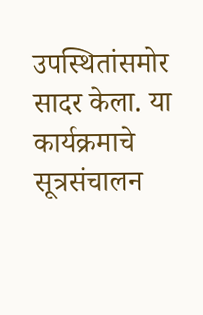उपस्थितांसमोर सादर केला. या कार्यक्रमाचे सूत्रसंचालन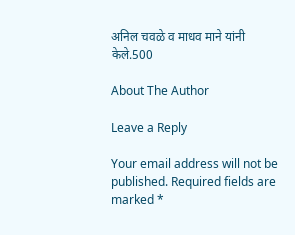अनिल चवळे व माधव माने यांनी केले.500

About The Author

Leave a Reply

Your email address will not be published. Required fields are marked *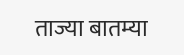ताज्या बातम्या